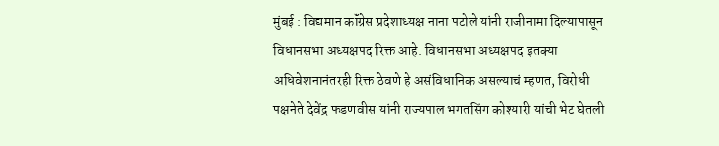मुंबई : विद्यमान कॉंग्रेस प्रदेशाध्यक्ष नाना पटोले यांनी राजीनामा दिल्यापासून विधानसभा अध्यक्षपद रिक्त आहे. विधानसभा अध्यक्षपद इतक्या अधिवेशनानंतरही रिक्त ठेवणे हे असंविधानिक असल्याचं म्हणत, विरोधी पक्षनेते देवेंद्र फडणवीस यांनी राज्यपाल भगतसिंग कोश्यारी यांची भेट घेतली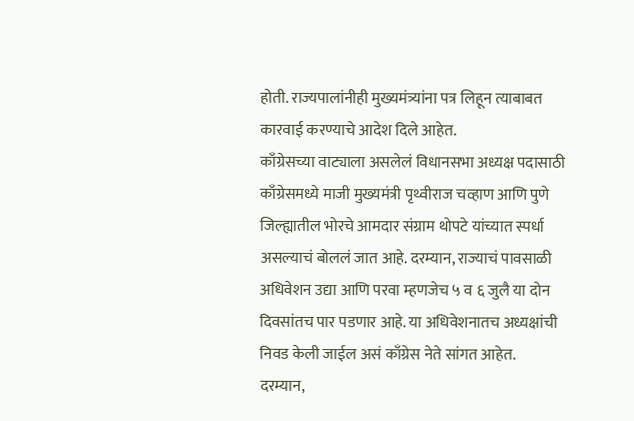होती. राज्यपालांनीही मुख्यमंत्र्यांना पत्र लिहून त्याबाबत कारवाई करण्याचे आदेश दिले आहेत.
काँग्रेसच्या वाट्याला असलेलं विधानसभा अध्यक्ष पदासाठी काँग्रेसमध्ये माजी मुख्यमंत्री पृथ्वीराज चव्हाण आणि पुणे जिल्ह्यातील भोरचे आमदार संग्राम थोपटे यांच्यात स्पर्धा असल्याचं बोललं जात आहे. दरम्यान, राज्याचं पावसाळी अधिवेशन उद्या आणि परवा म्हणजेच ५ व ६ जुलै या दोन दिवसांतच पार पडणार आहे. या अधिवेशनातच अध्यक्षांची निवड केली जाईल असं काँग्रेस नेते सांगत आहेत.
दरम्यान,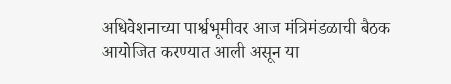अधिवेशनाच्या पार्श्वभूमीवर आज मंत्रिमंडळाची बैठक आयोजित करण्यात आली असून या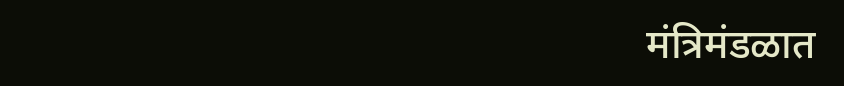मंत्रिमंडळात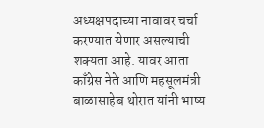अध्यक्षपदाच्या नावावर चर्चा करण्यात येणार असल्याची शक्यता आहे. यावर आता काँग्रेस नेते आणि महसूलमंत्री बाळासाहेब थोरात यांनी भाष्य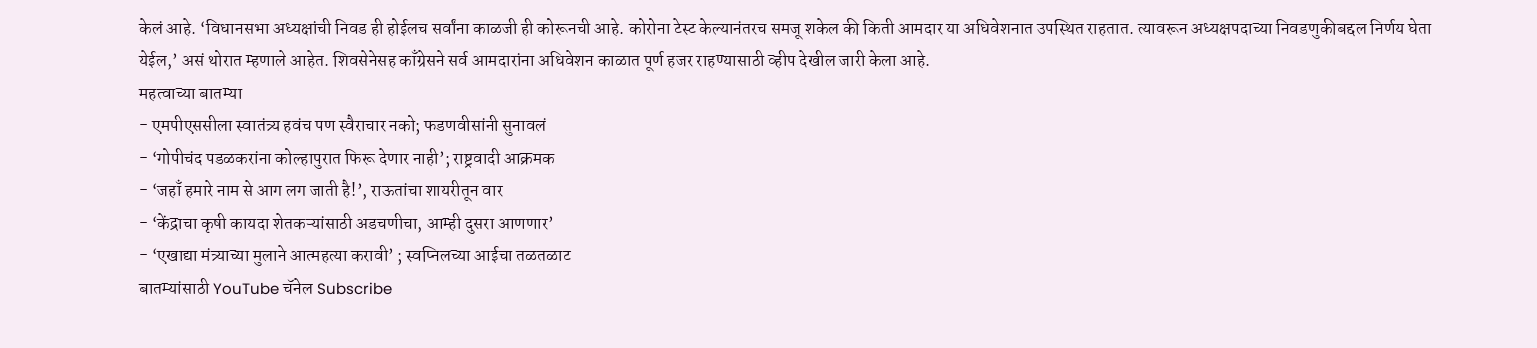केलं आहे. ‘विधानसभा अध्यक्षांची निवड ही होईलच सर्वांना काळजी ही कोरूनची आहे. कोरोना टेस्ट केल्यानंतरच समजू शकेल की किती आमदार या अधिवेशनात उपस्थित राहतात. त्यावरून अध्यक्षपदाच्या निवडणुकीबद्दल निर्णय घेता येईल,’ असं थोरात म्हणाले आहेत. शिवसेनेसह काँग्रेसने सर्व आमदारांना अधिवेशन काळात पूर्ण हजर राहण्यासाठी व्हीप देखील जारी केला आहे.
महत्वाच्या बातम्या
- एमपीएससीला स्वातंत्र्य हवंच पण स्वैराचार नको; फडणवीसांनी सुनावलं
- ‘गोपीचंद पडळकरांना कोल्हापुरात फिरू देणार नाही’; राष्ट्रवादी आक्रमक
- ‘जहाँ हमारे नाम से आग लग जाती है!’, राऊतांचा शायरीतून वार
- ‘केंद्राचा कृषी कायदा शेतकऱ्यांसाठी अडचणीचा, आम्ही दुसरा आणणार’
- ‘एखाद्या मंत्र्याच्या मुलाने आत्महत्या करावी’ ; स्वप्निलच्या आईचा तळतळाट
बातम्यांसाठी YouTube चॅनेल Subscribe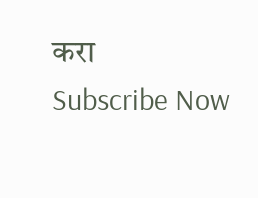करा
Subscribe Now